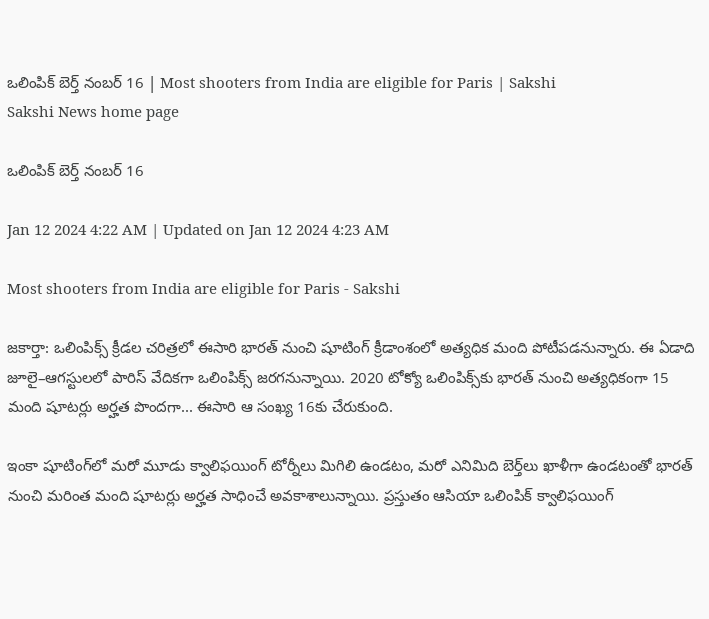ఒలింపిక్‌ బెర్త్‌ నంబర్‌ 16 | Most shooters from India are eligible for Paris | Sakshi
Sakshi News home page

ఒలింపిక్‌ బెర్త్‌ నంబర్‌ 16

Jan 12 2024 4:22 AM | Updated on Jan 12 2024 4:23 AM

Most shooters from India are eligible for Paris - Sakshi

జకార్తా: ఒలింపిక్స్‌ క్రీడల చరిత్రలో ఈసారి భారత్‌ నుంచి షూటింగ్‌ క్రీడాంశంలో అత్యధిక మంది పోటీపడనున్నారు. ఈ ఏడాది జూలై–ఆగస్టులలో పారిస్‌ వేదికగా ఒలింపిక్స్‌ జరగనున్నాయి. 2020 టోక్యో ఒలింపిక్స్‌కు భారత్‌ నుంచి అత్యధికంగా 15 మంది షూటర్లు అర్హత పొందగా... ఈసారి ఆ సంఖ్య 16కు చేరుకుంది.

ఇంకా షూటింగ్‌లో మరో మూడు క్వాలిఫయింగ్‌ టోర్నీలు మిగిలి ఉండటం, మరో ఎనిమిది బెర్త్‌లు ఖాళీగా ఉండటంతో భారత్‌ నుంచి మరింత మంది షూటర్లు అర్హత సాధించే అవకాశాలున్నాయి. ప్రస్తుతం ఆసియా ఒలింపిక్‌ క్వాలిఫయింగ్‌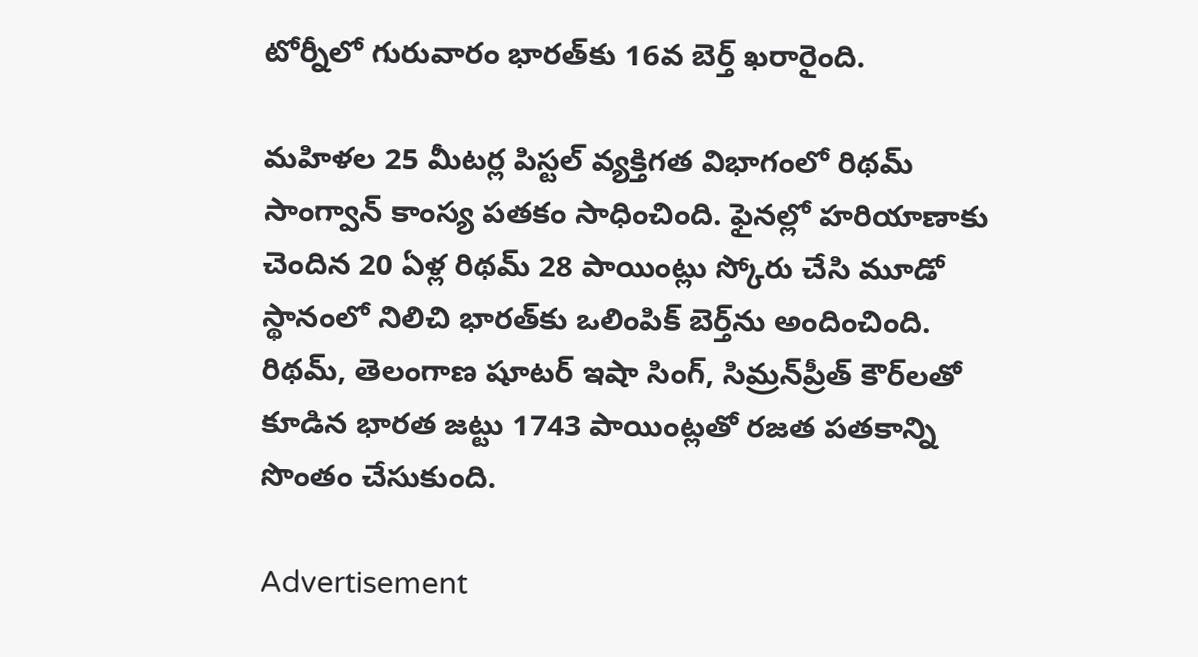టోర్నీలో గురువారం భారత్‌కు 16వ బెర్త్‌ ఖరారైంది.

మహిళల 25 మీటర్ల పిస్టల్‌ వ్యక్తిగత విభాగంలో రిథమ్‌ సాంగ్వాన్‌ కాంస్య పతకం సాధించింది. ఫైనల్లో హరియాణాకు చెందిన 20 ఏళ్ల రిథమ్‌ 28 పాయింట్లు స్కోరు చేసి మూడో స్థానంలో నిలిచి భారత్‌కు ఒలింపిక్‌ బెర్త్‌ను అందించింది. రిథమ్, తెలంగాణ షూటర్‌ ఇషా సింగ్, సిమ్రన్‌ప్రీత్‌ కౌర్‌లతో కూడిన భారత జట్టు 1743 పాయింట్లతో రజత పతకాన్ని సొంతం చేసుకుంది.

Advertisement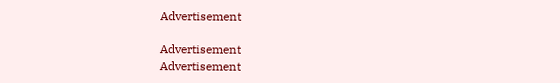Advertisement

Advertisement
Advertisement